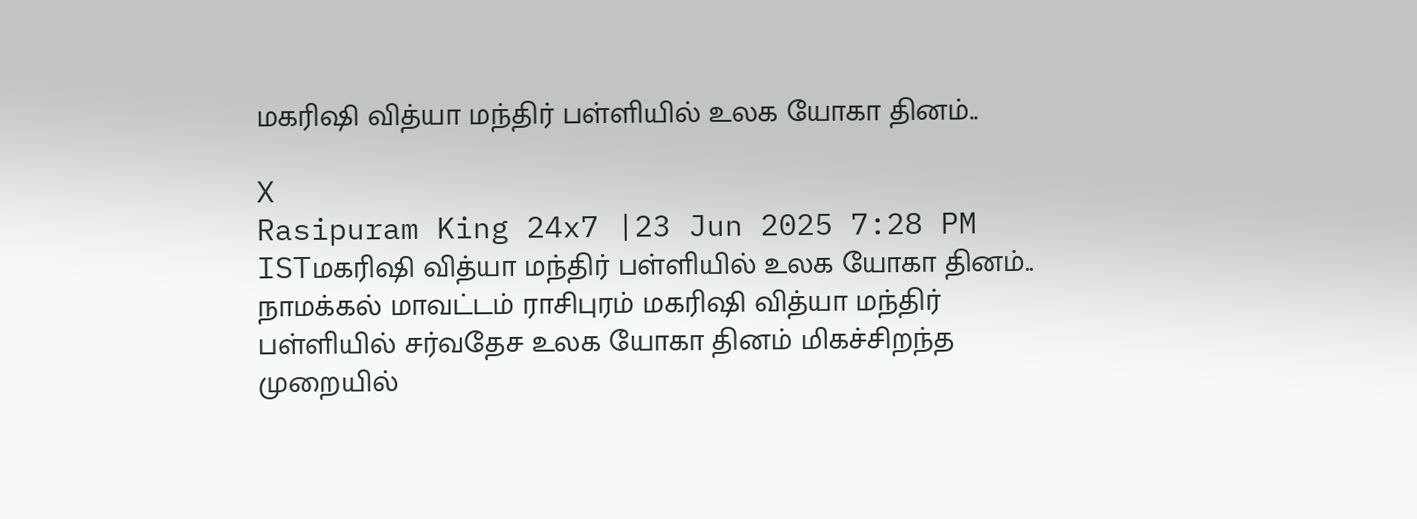மகரிஷி வித்யா மந்திர் பள்ளியில் உலக யோகா தினம்..

X
Rasipuram King 24x7 |23 Jun 2025 7:28 PM ISTமகரிஷி வித்யா மந்திர் பள்ளியில் உலக யோகா தினம்..
நாமக்கல் மாவட்டம் ராசிபுரம் மகரிஷி வித்யா மந்திர் பள்ளியில் சர்வதேச உலக யோகா தினம் மிகச்சிறந்த முறையில்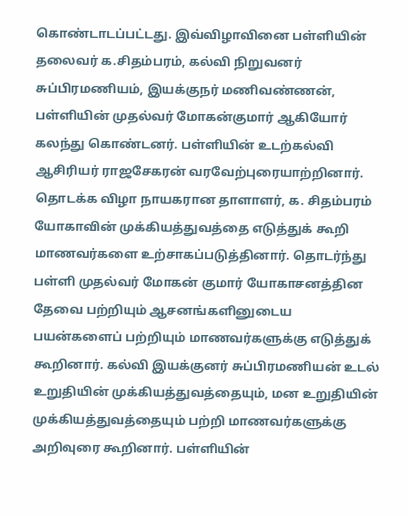கொண்டாடப்பட்டது. இவ்விழாவினை பள்ளியின் தலைவர் க.சிதம்பரம், கல்வி நிறுவனர் சுப்பிரமணியம், இயக்குநர் மணிவண்ணன், பள்ளியின் முதல்வர் மோகன்குமார் ஆகியோர் கலந்து கொண்டனர். பள்ளியின் உடற்கல்வி ஆசிரியர் ராஜசேகரன் வரவேற்புரையாற்றினார். தொடக்க விழா நாயகரான தாளாளர், க. சிதம்பரம் யோகாவின் முக்கியத்துவத்தை எடுத்துக் கூறி மாணவர்களை உற்சாகப்படுத்தினார். தொடர்ந்து பள்ளி முதல்வர் மோகன் குமார் யோகாசனத்தின தேவை பற்றியும் ஆசனங்களினுடைய பயன்களைப் பற்றியும் மாணவர்களுக்கு எடுத்துக் கூறினார். கல்வி இயக்குனர் சுப்பிரமணியன் உடல் உறுதியின் முக்கியத்துவத்தையும், மன உறுதியின் முக்கியத்துவத்தையும் பற்றி மாணவர்களுக்கு அறிவுரை கூறினார். பள்ளியின்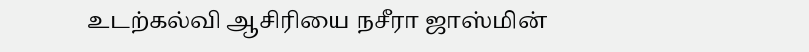உடற்கல்வி ஆசிரியை நசீரா ஜாஸ்மின்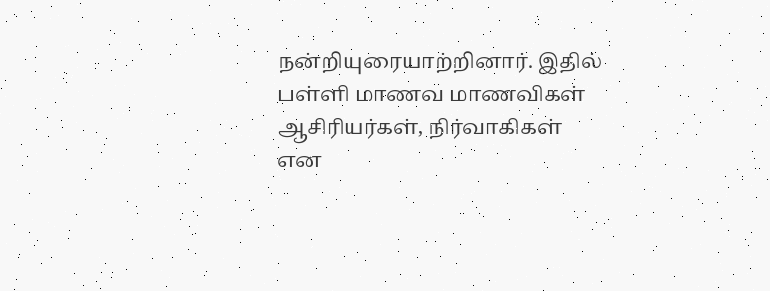நன்றியுரையாற்றினார். இதில் பள்ளி மாணவ மாணவிகள் ஆசிரியர்கள், நிர்வாகிகள் என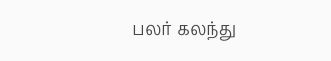பலர் கலந்து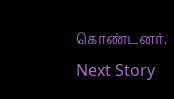கொண்டனர்.
Next Story